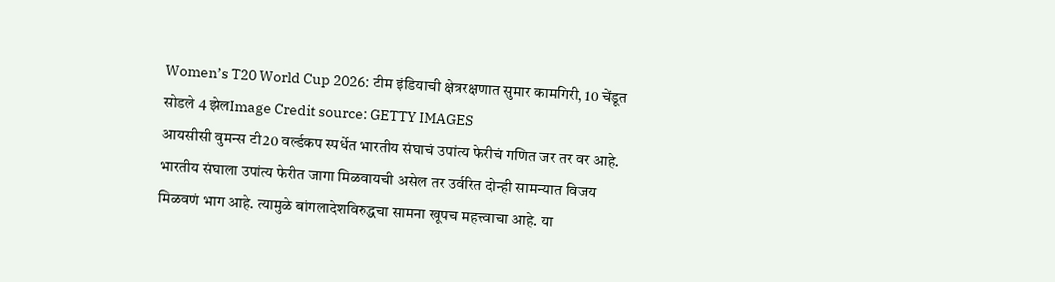Women’s T20 World Cup 2026: टीम इंडियाची क्षेत्ररक्षणात सुमार कामगिरी, 10 चेंडूत सोडले 4 झेलImage Credit source: GETTY IMAGES
आयसीसी वुमन्स टी20 वर्ल्डकप स्पर्धेत भारतीय संघाचं उपांत्य फेरीचं गणित जर तर वर आहे. भारतीय संघाला उपांत्य फेरीत जागा मिळवायची असेल तर उर्वरित दोन्ही सामन्यात विजय मिळवणं भाग आहे. त्यामुळे बांगलादेशविरुद्धचा सामना खूपच महत्त्वाचा आहे. या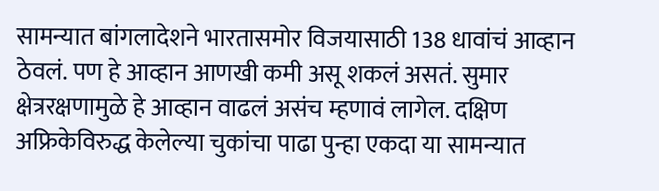सामन्यात बांगलादेशने भारतासमोर विजयासाठी 138 धावांचं आव्हान ठेवलं. पण हे आव्हान आणखी कमी असू शकलं असतं. सुमार क्षेत्ररक्षणामुळे हे आव्हान वाढलं असंच म्हणावं लागेल. दक्षिण अफ्रिकेविरुद्ध केलेल्या चुकांचा पाढा पुन्हा एकदा या सामन्यात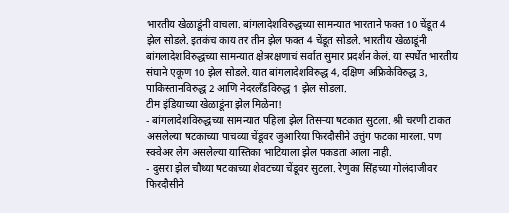भारतीय खेळाडूंनी वाचला. बांगलादेशविरुद्धच्या सामन्यात भारताने फक्त 10 चेंडूत 4 झेल सोडले. इतकंच काय तर तीन झेल फक्त 4 चेंडूत सोडले. भारतीय खेळाडूंनी बांगलादेशविरुद्धच्या सामन्यात क्षेत्ररक्षणाचं सर्वात सुमार प्रदर्शन केलं. या स्पर्धेत भारतीय संघाने एकूण 10 झेल सोडले. यात बांगलादेशविरुद्ध 4, दक्षिण अफ्रिकेविरुद्ध 3, पाकिस्तानविरुद्ध 2 आणि नेदरलँडविरुद्ध 1 झेल सोडला.
टीम इंडियाच्या खेळाडूंना झेल मिळेना!
- बांगलादेशविरुद्धच्या सामन्यात पहिला झेल तिसऱ्या षटकात सुटला. श्री चरणी टाकत असलेल्या षटकाच्या पाचव्या चेंडूवर जुआरिया फिरदौसीने उत्तुंग फटका मारला. पण स्क्वेअर लेग असलेल्या यास्तिका भाटियाला झेल पकडता आला नाही.
- दुसरा झेल चौथ्या षटकाच्या शेवटच्या चेंडूवर सुटला. रेणुका सिंहच्या गोलंदाजीवर फिरदौसीने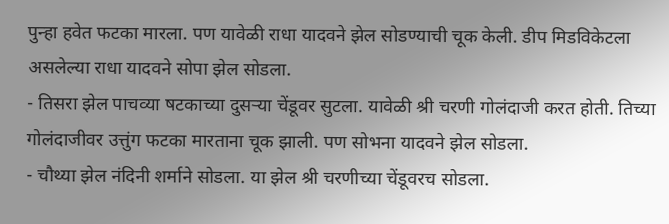पुन्हा हवेत फटका मारला. पण यावेळी राधा यादवने झेल सोडण्याची चूक केली. डीप मिडविकेटला असलेल्या राधा यादवने सोपा झेल सोडला.
- तिसरा झेल पाचव्या षटकाच्या दुसऱ्या चेंडूवर सुटला. यावेळी श्री चरणी गोलंदाजी करत होती. तिच्या गोलंदाजीवर उत्तुंग फटका मारताना चूक झाली. पण सोभना यादवने झेल सोडला.
- चौथ्या झेल नंदिनी शर्माने सोडला. या झेल श्री चरणीच्या चेंडूवरच सोडला.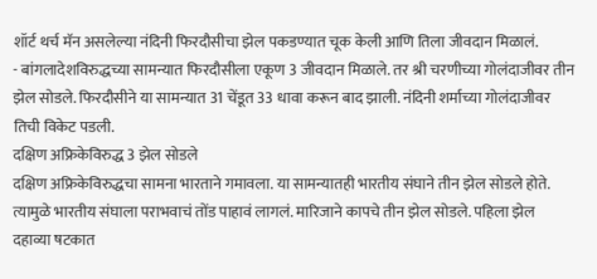शॉर्ट थर्च मॅन असलेल्या नंदिनी फिरदौसीचा झेल पकडण्यात चूक केली आणि तिला जीवदान मिळालं.
- बांगलादेशविरुद्धच्या सामन्यात फिरदौसीला एकूण 3 जीवदान मिळाले. तर श्री चरणीच्या गोलंदाजीवर तीन झेल सोडले. फिरदौसीने या सामन्यात 31 चेंडूत 33 धावा करून बाद झाली. नंदिनी शर्माच्या गोलंदाजीवर तिची विकेट पडली.
दक्षिण अफ्रिकेविरुद्ध 3 झेल सोडले
दक्षिण अफ्रिकेविरुद्धचा सामना भारताने गमावला. या सामन्यातही भारतीय संघाने तीन झेल सोडले होते. त्यामुळे भारतीय संघाला पराभवाचं तोंड पाहावं लागलं. मारिजाने कापचे तीन झेल सोडले. पहिला झेल दहाव्या षटकात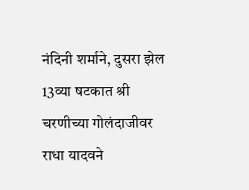नंदिनी शर्माने, दुसरा झेल 13व्या षटकात श्री चरणीच्या गोलंदाजीवर राधा यादवने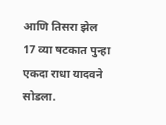आणि तिसरा झेल 17 व्या षटकात पुन्हा एकदा राधा यादवने सोडला.